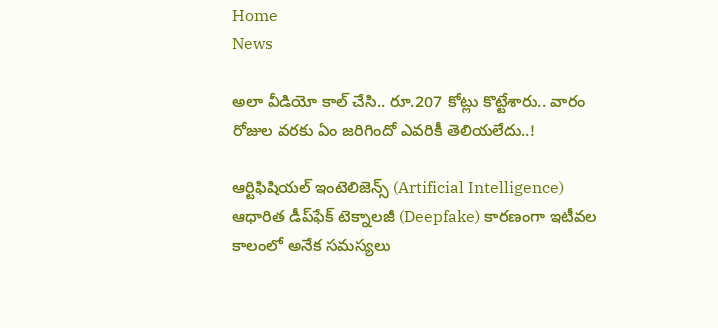Home
News

అలా వీడియో కాల్ చేసి.. రూ.207 కోట్లు కొట్టేశారు.. వారం రోజుల వరకు ఏం జరిగిందో ఎవరికీ తెలియలేదు..!

ఆర్టిఫిషియల్‌ ఇంటెలిజెన్స్‌ (Artificial Intelligence) ఆధారిత డీప్‌ఫేక్‌ టెక్నాలజీ (Deepfake) కారణంగా ఇటీవల కాలంలో అనేక సమస్యలు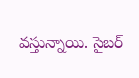వస్తున్నాయి. సైబర్‌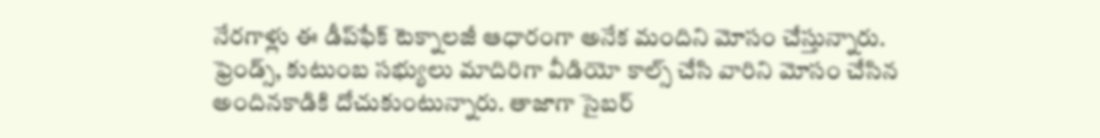నేరగాళ్లు ఈ డీప్‌ఫేక్‌ టెక్నాలజీ ఆధారంగా అనేక మందిని మోసం చేస్తున్నారు. ఫ్రెండ్స్‌, కుటుంబ సభ్యులు మాదిరిగా వీడియో కాల్స్‌ చేసి వారిని మోసం చేసిన అందినకాడికి దోచుకుంటున్నారు. తాజాగా సైబర్‌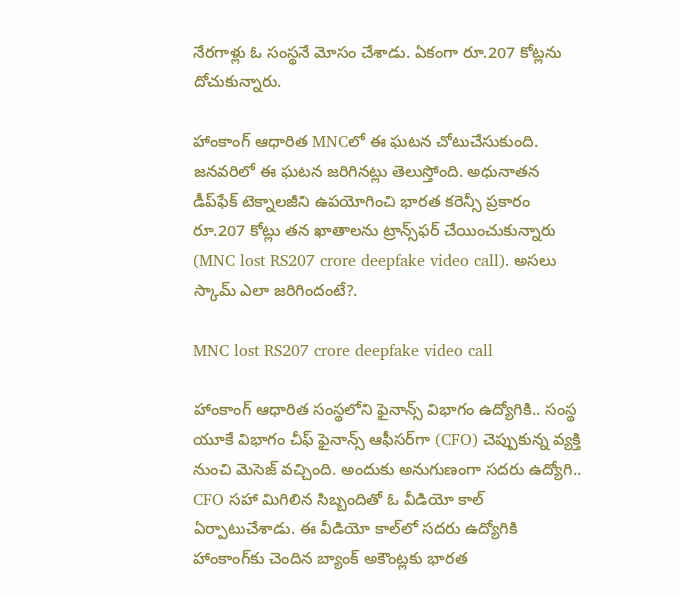నేరగాళ్లు ఓ సంస్థనే మోసం చేశాడు. ఏకంగా రూ.207 కోట్లను దోచుకున్నారు.

హాంకాంగ్‌ ఆధారిత MNCలో ఈ ఘటన చోటుచేసుకుంది. జనవరిలో ఈ ఘటన జరిగినట్లు తెలుస్తోంది. అధునాతన డీప్‌ఫేక్ టెక్నాలజీని ఉపయోగించి భారత కరెన్సీ ప్రకారం రూ.207 కోట్లు తన ఖాతాలను ట్రాన్స్‌ఫర్‌ చేయించుకున్నారు (MNC lost RS207 crore deepfake video call). అసలు స్కామ్‌ ఎలా జరిగిందంటే?.

MNC lost RS207 crore deepfake video call

హాంకాంగ్‌ ఆధారిత సంస్థలోని ఫైనాన్స్‌ విభాగం ఉద్యోగికి.. సంస్థ యూకే విభాగం చీఫ్‌ ఫైనాన్స్‌ ఆఫీసర్‌గా (CFO) చెప్పుకున్న వ్యక్తి నుంచి మెసెజ్‌ వచ్చింది. అందుకు అనుగుణంగా సదరు ఉద్యోగి.. CFO సహా మిగిలిన సిబ్బందితో ఓ వీడియో కాల్‌ ఏర్పాటుచేశాడు. ఈ వీడియో కాల్‌లో సదరు ఉద్యోగికి హాంకాంగ్‌కు చెందిన బ్యాంక్‌ అకౌంట్లకు భారత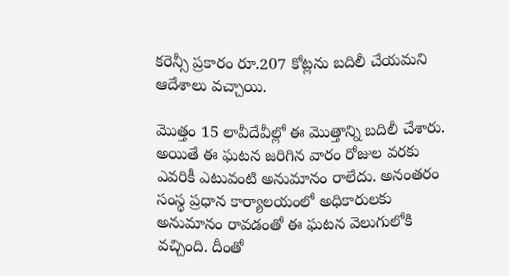కరెన్సీ ప్రకారం రూ.207 కోట్లను బదిలీ చేయమని ఆదేశాలు వచ్చాయి.

మొత్తం 15 లావీదేవీల్లో ఈ మొత్తాన్ని బదిలీ చేశారు. అయితే ఈ ఘటన జరిగిన వారం రోజుల వరకు ఎవరికీ ఎటువంటి అనుమానం రాలేదు. అనంతరం సంస్థ ప్రధాన కార్యాలయంలో అధికారులకు అనుమానం రావడంతో ఈ ఘటన వెలుగులోకి వచ్చింది. దీంతో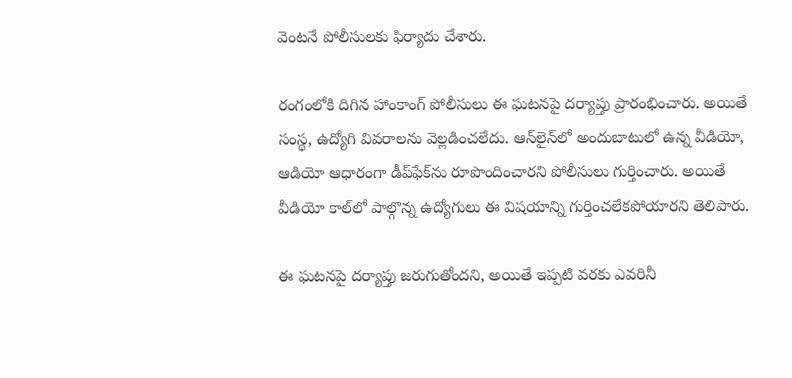వెంటనే పోలీసులకు ఫిర్యాదు చేశారు.

రంగంలోకి దిగిన హాంకాంగ్‌ పోలీసులు ఈ ఘటనపై దర్యాప్తు ప్రారంభించారు. అయితే సంస్థ, ఉద్యోగి వివరాలను వెల్లడించలేదు. ఆన్‌లైన్‌లో అందుబాటులో ఉన్న వీడియో, ఆడియో ఆధారంగా డీప్‌ఫేక్‌ను రూపొందించారని పోలీసులు గుర్తించారు. అయితే వీడియో కాల్‌లో పాల్గొన్న ఉద్యోగులు ఈ విషయాన్ని గుర్తించలేకపోయారని తెలిపారు.

ఈ ఘటనపై దర్యాప్తు జరుగుతోందని, అయితే ఇప్పటి వరకు ఎవరినీ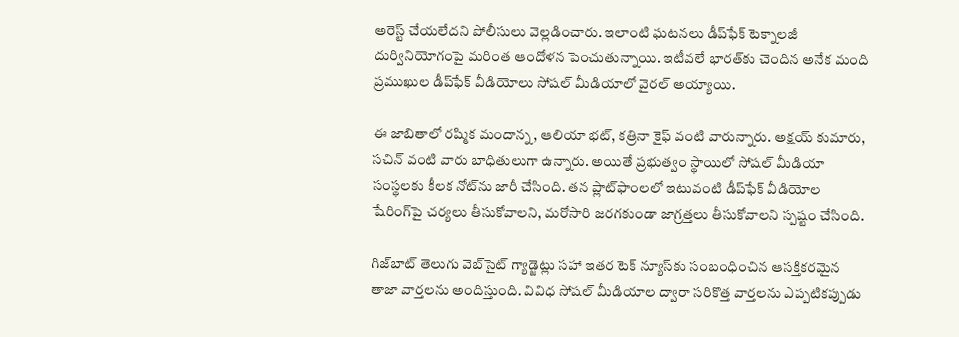అరెస్ట్‌ చేయలేదని పోలీసులు వెల్లడించారు. ఇలాంటి ఘటనలు డీప్‌ఫేక్‌ టెక్నాలజీ దుర్వినియోగంపై మరింత ఆందోళన పెంచుతున్నాయి. ఇటీవలే భారత్‌కు చెందిన అనేక మంది ప్రముఖుల డీప్‌ఫేక్‌ వీడియోలు సోషల్‌ మీడియాలో వైరల్‌ అయ్యాయి.

ఈ జాబితాలో రష్మిక మందాన్న, ఆలియా భట్‌, కత్రినా కైఫ్ వంటి వారున్నారు. అక్షయ్‌ కుమారు, సచిన్ వంటి వారు బాధితులుగా ఉన్నారు. అయితే ప్రభుత్వం స్థాయిలో సోషల్‌ మీడియా సంస్థలకు కీలక నోట్‌ను జారీ చేసింది. తన ప్లాట్‌ఫాంలలో ఇటువంటి డీప్‌ఫేక్‌ వీడియోల షేరింగ్‌పై చర్యలు తీసుకోవాలని, మరోసారి జరగకుండా జాగ్రత్తలు తీసుకోవాలని స్పష్టం చేసింది.

గిజ్‌బాట్‌ తెలుగు వెబ్‌సైట్ గ్యాడ్జెట్లు సహా ఇతర టెక్‌ న్యూస్‌కు సంబంధించిన ఆసక్తికరమైన తాజా వార్తలను అందిస్తుంది. వివిధ సోషల్ మీడియాల ద్వారా సరికొత్త వార్తలను ఎప్పటికప్పుడు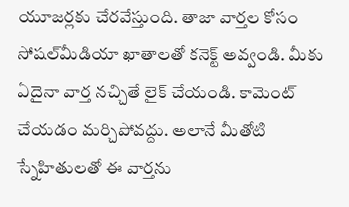యూజర్లకు చేరవేస్తుంది. తాజా వార్తల కోసం సోషల్‌మీడియా ఖాతాలతో కనెక్ట్ అవ్వండి. మీకు ఏదైనా వార్త నచ్చితే లైక్ చేయండి. కామెంట్ చేయడం మర్చిపోవద్దు. అలానే మీతోటి స్నేహితులతో ఈ వార్తను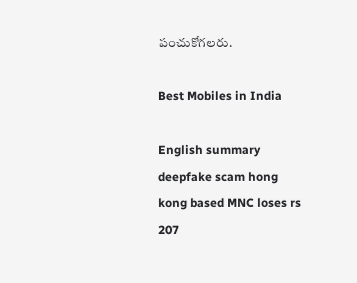పంచుకోగలరు.

Best Mobiles in India

English summary
deepfake scam hong kong based MNC loses rs 207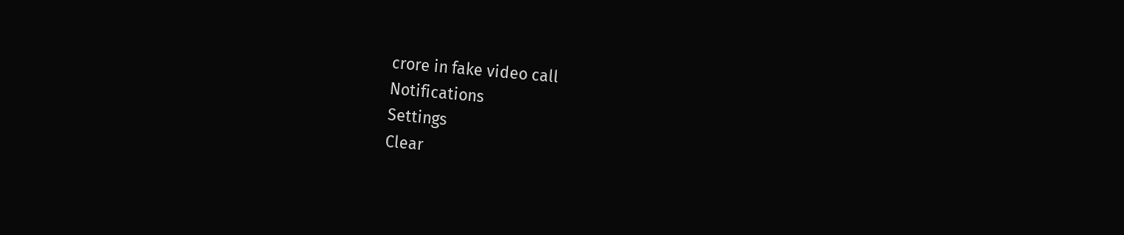crore in fake video call
Notifications
Settings
Clear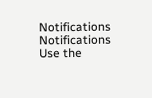Notifications
Notifications
Use the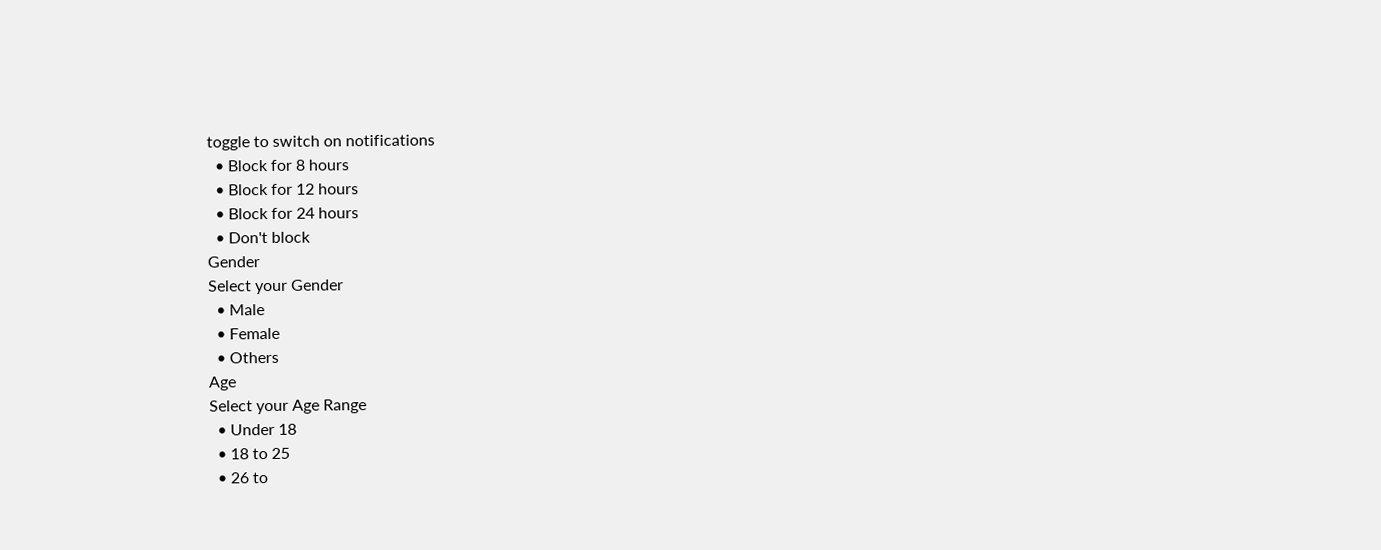toggle to switch on notifications
  • Block for 8 hours
  • Block for 12 hours
  • Block for 24 hours
  • Don't block
Gender
Select your Gender
  • Male
  • Female
  • Others
Age
Select your Age Range
  • Under 18
  • 18 to 25
  • 26 to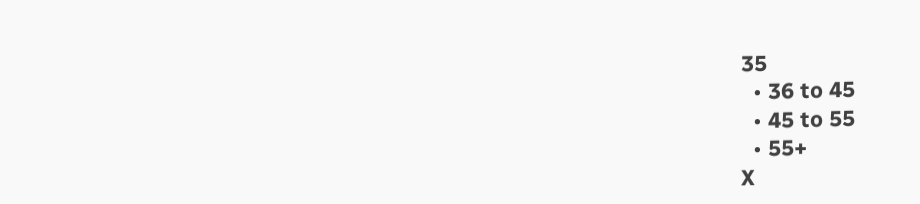35
  • 36 to 45
  • 45 to 55
  • 55+
X